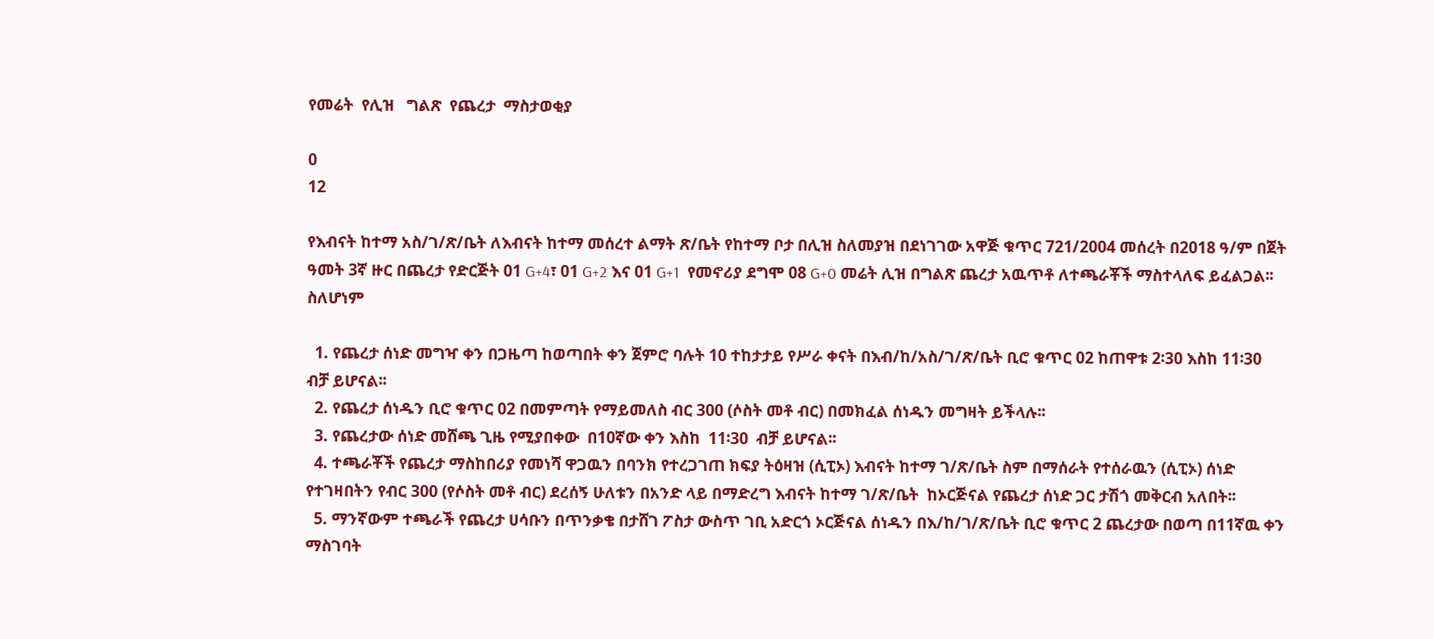የመሬት  የሊዝ   ግልጽ  የጨረታ  ማስታወቂያ

0
12

የእብናት ከተማ አስ/ገ/ጽ/ቤት ለእብናት ከተማ መሰረተ ልማት ጽ/ቤት የከተማ ቦታ በሊዝ ስለመያዝ በደነገገው አዋጅ ቁጥር 721/2004 መሰረት በ2018 ዓ/ም በጀት ዓመት 3ኛ ዙር በጨረታ የድርጅት 01 G+4፣ 01 G+2 እና 01 G+1  የመኖሪያ ደግሞ 08 G+0 መሬት ሊዝ በግልጽ ጨረታ አዉጥቶ ለተጫራቾች ማስተላለፍ ይፈልጋል፡፡ ስለሆነም

  1. የጨረታ ሰነድ መግዣ ቀን በጋዜጣ ከወጣበት ቀን ጀምሮ ባሉት 10 ተከታታይ የሥራ ቀናት በእብ/ከ/አስ/ገ/ጽ/ቤት ቢሮ ቁጥር 02 ከጠዋቱ 2፡30 እስከ 11፡30  ብቻ ይሆናል፡፡
  2. የጨረታ ሰነዱን ቢሮ ቁጥር 02 በመምጣት የማይመለስ ብር 300 (ሶስት መቶ ብር) በመክፈል ሰነዱን መግዛት ይችላሉ፡፡
  3. የጨረታው ሰነድ መሸጫ ጊዜ የሚያበቀው  በ10ኛው ቀን እስከ  11፡30  ብቻ ይሆናል፡፡
  4. ተጫራቾች የጨረታ ማስከበሪያ የመነሻ ዋጋዉን በባንክ የተረጋገጠ ክፍያ ትዕዛዝ (ሲፒኦ) እብናት ከተማ ገ/ጽ/ቤት ስም በማሰራት የተሰራዉን (ሲፒኦ) ሰነድ የተገዛበትን የብር 300 (የሶስት መቶ ብር) ደረሰኝ ሁለቱን በአንድ ላይ በማድረግ እብናት ከተማ ገ/ጽ/ቤት  ከኦርጅናል የጨረታ ሰነድ ጋር ታሽጎ መቅርብ አለበት፡፡
  5. ማንኛውም ተጫራች የጨረታ ሀሳቡን በጥንቃቄ በታሸገ ፖስታ ውስጥ ገቢ አድርጎ ኦርጅናል ሰነዱን በእ/ከ/ገ/ጽ/ቤት ቢሮ ቁጥር 2 ጨረታው በወጣ በ11ኛዉ ቀን ማስገባት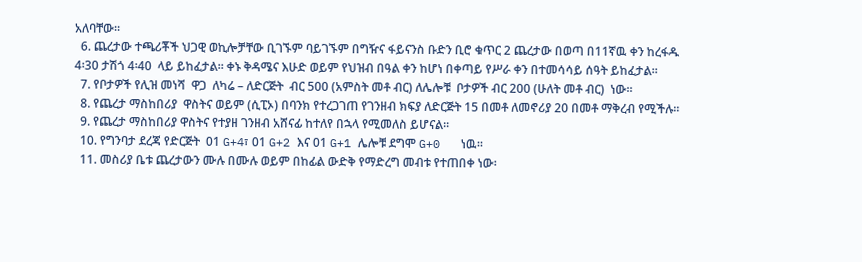አለባቸው፡፡
  6. ጨረታው ተጫሪቾች ህጋዊ ወኪሎቻቸው ቢገኙም ባይገኙም በግዥና ፋይናንስ ቡድን ቢሮ ቁጥር 2 ጨረታው በወጣ በ11ኛዉ ቀን ከረፋዱ 4፡30 ታሽጎ 4፡40  ላይ ይከፈታል፡፡ ቀኑ ቅዳሜና እሁድ ወይም የህዝብ በዓል ቀን ከሆነ በቀጣይ የሥራ ቀን በተመሳሳይ ሰዓት ይከፈታል፡፡
  7. የቦታዎች የሊዝ መነሻ  ዋጋ  ለካሬ – ለድርጅት  ብር 500 (አምስት መቶ ብር) ለሌሎቹ  ቦታዎች ብር 200 (ሁለት መቶ ብር)  ነው፡፡
  8. የጨረታ ማስከበሪያ  ዋስትና ወይም (ሲፒኦ) በባንክ የተረጋገጠ የገንዘብ ክፍያ ለድርጅት 15 በመቶ ለመኖሪያ 20 በመቶ ማቅረብ የሚችሉ፡፡
  9. የጨረታ ማስከበሪያ ዋስትና የተያዘ ገንዘብ አሸናፊ ከተለየ በኋላ የሚመለስ ይሆናል፡፡
  10. የግንባታ ደረጃ የድርጅት  01 G+4፣ 01 G+2 እና 01 G+1 ሌሎቹ ደግሞ G+0   ነዉ፡፡
  11. መስሪያ ቤቱ ጨረታውን ሙሉ በሙሉ ወይም በከፊል ውድቅ የማድረግ መብቱ የተጠበቀ ነው፡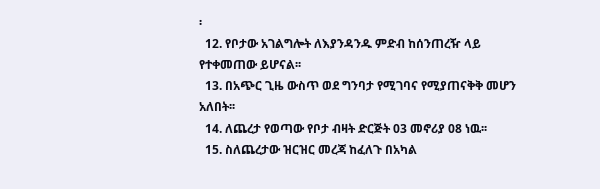፡
  12. የቦታው አገልግሎት ለእያንዳንዱ ምድብ ከሰንጠረዥ ላይ የተቀመጠው ይሆናል፡፡
  13. በአጭር ጊዜ ውስጥ ወደ ግንባታ የሚገባና የሚያጠናቅቅ መሆን አለበት፡፡
  14. ለጨረታ የወጣው የቦታ ብዛት ድርጅት 03 መኖሪያ 08 ነዉ፡፡
  15. ስለጨረታው ዝርዝር መረጃ ከፈለጉ በአካል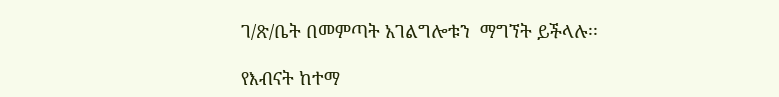ገ/ጽ/ቤት በመምጣት አገልግሎቱን  ማግኘት ይችላሉ፡፡

የእብናት ከተማ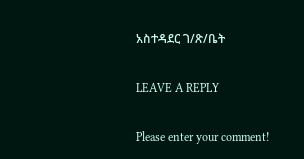አስተዳደር ገ/ጽ/ቤት

LEAVE A REPLY

Please enter your comment!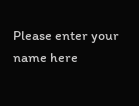Please enter your name here